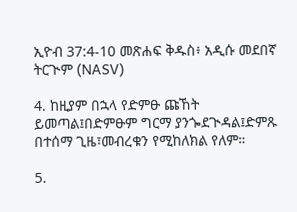ኢዮብ 37:4-10 መጽሐፍ ቅዱስ፥ አዲሱ መደበኛ ትርጒም (NASV)

4. ከዚያም በኋላ የድምፁ ጩኸት ይመጣል፤በድምፁም ግርማ ያንጐደጒዳል፤ድምጹ በተሰማ ጊዜ፣መብረቁን የሚከለክል የለም።

5.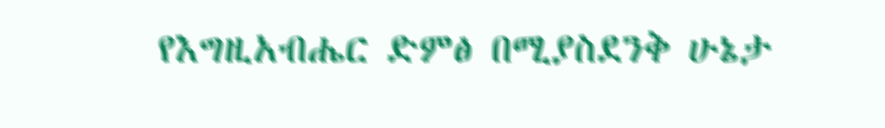የእግዚአብሔር ድምፅ በሚያስደንቅ ሁኔታ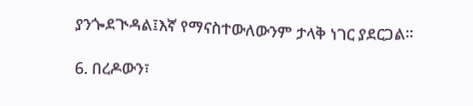ያንጐደጒዳል፤እኛ የማናስተውለውንም ታላቅ ነገር ያደርጋል።

6. በረዶውን፣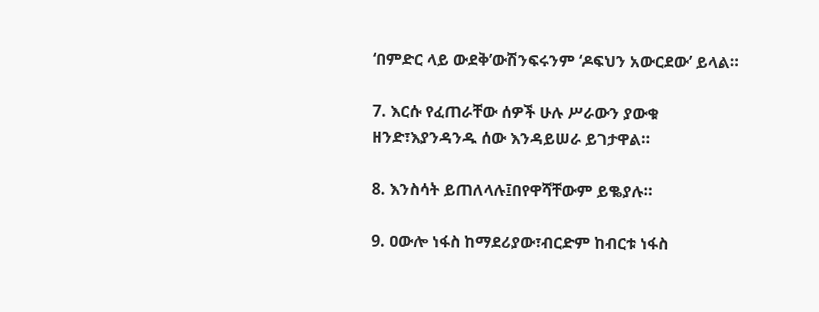‘በምድር ላይ ውደቅ’ውሽንፍሩንም ‘ዶፍህን አውርደው’ ይላል።

7. እርሱ የፈጠራቸው ሰዎች ሁሉ ሥራውን ያውቁ ዘንድ፣እያንዳንዱ ሰው እንዳይሠራ ይገታዋል።

8. እንስሳት ይጠለላሉ፤በየዋሻቸውም ይቈያሉ።

9. ዐውሎ ነፋስ ከማደሪያው፣ብርድም ከብርቱ ነፋስ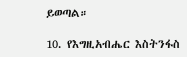ይወጣል።

10. የእግዚአብሔር እስትንፋስ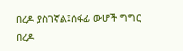በረዶ ያስገኛል፤ሰፋፊ ውሆች ግግር በረዶ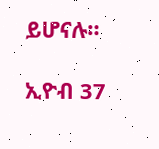ይሆናሉ።

ኢዮብ 37